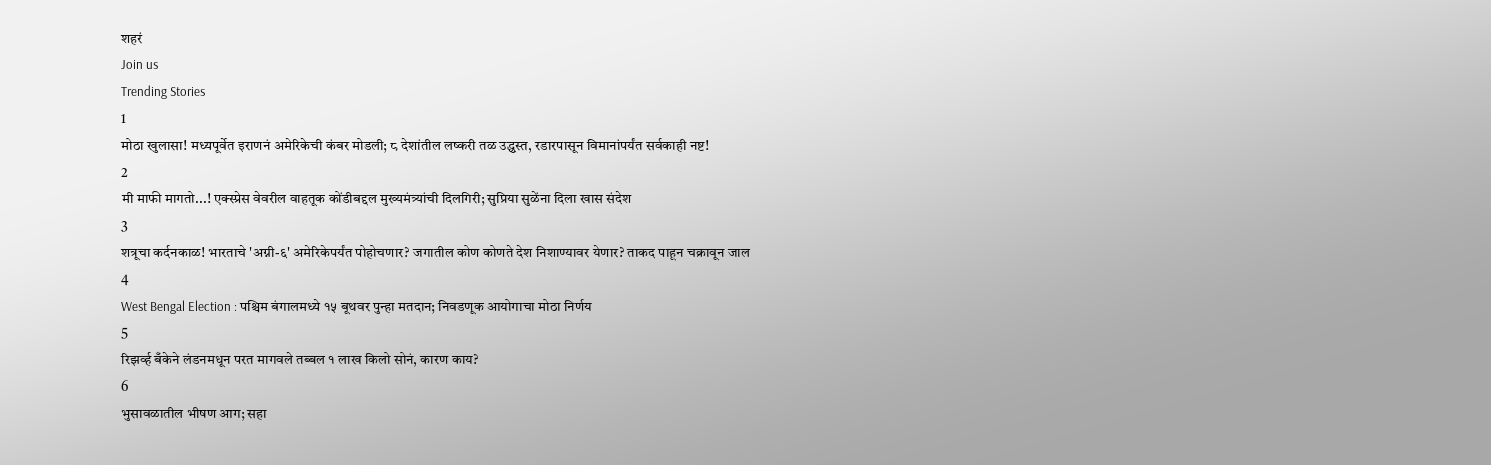शहरं
Join us
Trending Stories
1
मोठा खुलासा! मध्यपूर्वेत इराणनं अमेरिकेची कंबर मोडली; ८ देशांतील लष्करी तळ उद्ध्वस्त, रडारपासून विमानांपर्यंत सर्वकाही नष्ट!
2
मी माफी मागतो...! एक्स्प्रेस वेवरील वाहतूक कोंडीबद्दल मुख्यमंत्र्यांची दिलगिरी; सुप्रिया सुळेंना दिला खास संदेश
3
शत्रूचा कर्दनकाळ! भारताचे 'अग्नी-६' अमेरिकेपर्यंत पोहोचणार? जगातील कोण कोणते देश निशाण्यावर येणार? ताकद पाहून चक्रावून जाल
4
West Bengal Election : पश्चिम बंगालमध्ये १५ बूथवर पुन्हा मतदान; निवडणूक आयोगाचा मोठा निर्णय
5
रिझर्व्ह बँकेने लंडनमधून परत मागवले तब्बल १ लाख किलो सोनं, कारण काय?
6
भुसावळातील भीषण आग; सहा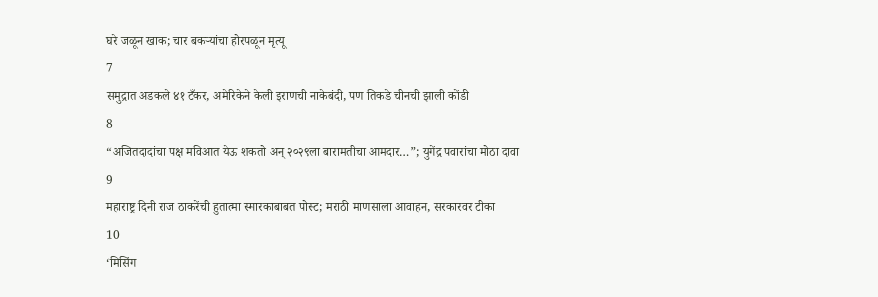घरे जळून खाक; चार बकऱ्यांचा होरपळून मृत्यू
7
समुद्रात अडकले ४१ टँकर, अमेरिकेने केली इराणची नाकेबंदी, पण तिकडे चीनची झाली कोंडी
8
“अजितदादांचा पक्ष मविआत येऊ शकतो अन् २०२९ला बारामतीचा आमदार…”; युगेंद्र पवारांचा मोठा दावा
9
महाराष्ट्र दिनी राज ठाकरेंची हुतात्मा स्मारकाबाबत पोस्ट; मराठी माणसाला आवाहन, सरकारवर टीका
10
‘मिसिंग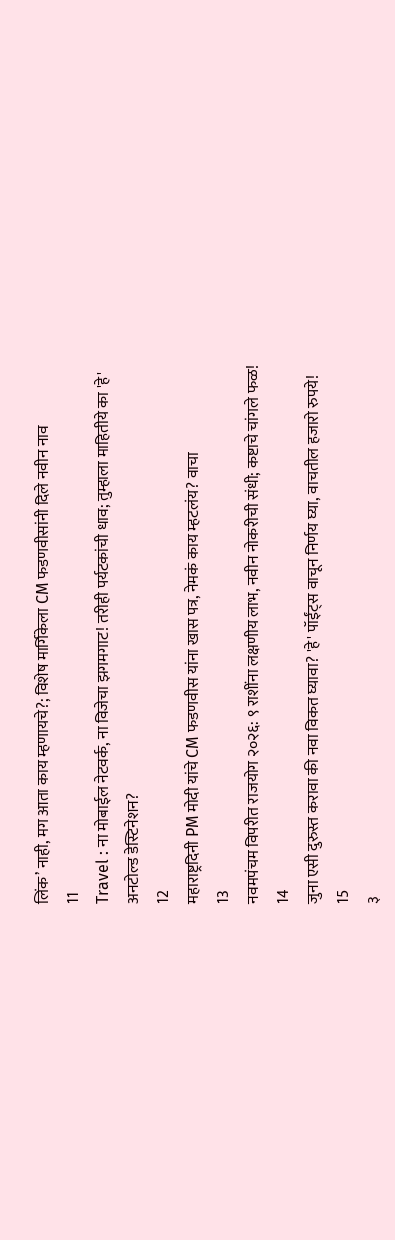लिंक’ नाही, मग आता काय म्हणायचे?; विशेष मार्गिकेला CM फडणवीसांनी दिले नवीन नाव
11
Travel : ना मोबाईल नेटवर्क, ना विजेचा झगमगाट! तरीही पर्यटकांची धाव; तुम्हाला माहितीये का 'हे' अनटोल्ड डेस्टिनेशन?
12
महाराष्ट्रदिनी PM मोदी यांचे CM फडणवीस यांना खास पत्र, नेमकं काय म्हटलंय? वाचा
13
नवमपंचम विपरीत राजयोग २०२६: ९ राशींना लक्षणीय लाभ, नवीन नोकरीची संधी; कष्टाचे चांगले फळ!
14
जुना एसी दुरुस्त करावा की नवा विकत घ्यावा? 'हे' पॉईंट्स वाचून निर्णय घ्या, वाचतील हजारो रुपये!
15
३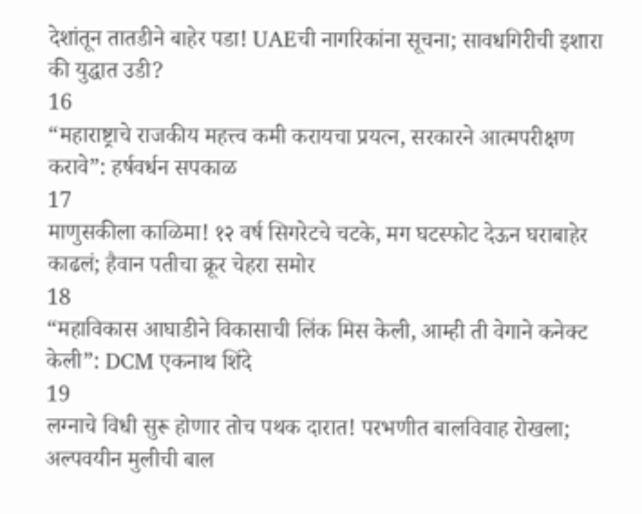देशांतून तातडीने बाहेर पडा! UAEची नागरिकांना सूचना; सावधगिरीची इशारा की युद्धात उडी?
16
“महाराष्ट्राचे राजकीय महत्त्व कमी करायचा प्रयत्न, सरकारने आत्मपरीक्षण करावे”: हर्षवर्धन सपकाळ
17
माणुसकीला काळिमा! १२ वर्ष सिगरेटचे चटके, मग घटस्फोट देऊन घराबाहेर काढलं; हैवान पतीचा क्रूर चेहरा समोर
18
“महाविकास आघाडीने विकासाची लिंक मिस केली, आम्ही ती वेगाने कनेक्ट केली”: DCM एकनाथ शिंदे
19
लग्नाचे विधी सुरू होणार तोच पथक दारात! परभणीत बालविवाह रोखला; अल्पवयीन मुलीची बाल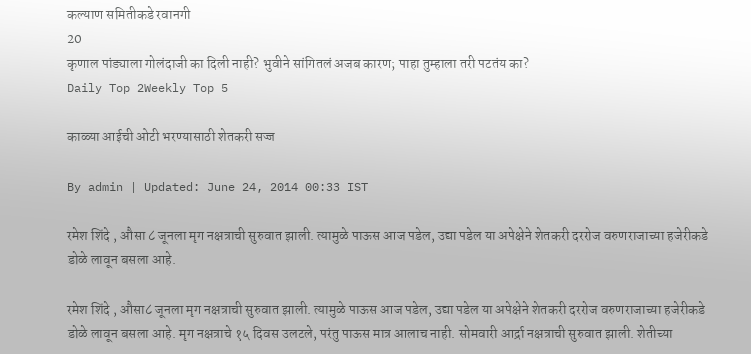कल्याण समितीकडे रवानगी
20
कृणाल पांड्याला गोलंदाजी का दिली नाही? भुवीने सांगितलं अजब कारण; पाहा तुम्हाला तरी पटतंय का?
Daily Top 2Weekly Top 5

काळ्या आईची ओटी भरण्यासाठी शेतकरी सज्ज

By admin | Updated: June 24, 2014 00:33 IST

रमेश शिंदे , औसा ८ जूनला मृग नक्षत्राची सुरुवात झाली. त्यामुळे पाऊस आज पडेल, उद्या पडेल या अपेक्षेने शेतकरी दररोज वरुणराजाच्या हजेरीकडे डोळे लावून बसला आहे.

रमेश शिंदे , औसा८ जूनला मृग नक्षत्राची सुरुवात झाली. त्यामुळे पाऊस आज पडेल, उद्या पडेल या अपेक्षेने शेतकरी दररोज वरुणराजाच्या हजेरीकडे डोळे लावून बसला आहे. मृग नक्षत्राचे १५ दिवस उलटले, परंतु पाऊस मात्र आलाच नाही. सोमवारी आर्द्रा नक्षत्राची सुरुवात झाली. शेतीच्या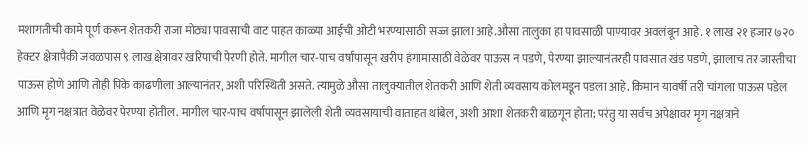मशागतीची कामे पूर्ण करून शेतकरी राजा मोठ्या पावसाची वाट पाहत काळ्या आईची ओटी भरण्यासाठी सज्ज झाला आहे.औसा तालुका हा पावसाळी पाण्यावर अवलंबून आहे. १ लाख २१ हजार ७२० हेक्टर क्षेत्रापैकी जवळपास ९ लाख क्षेत्रावर खरिपाची पेरणी होते. मागील चार-पाच वर्षांपासून खरीप हंगामासाठी वेळेवर पाऊस न पडणे, पेरण्या झाल्यानंतरही पावसात खंड पडणे, झालाच तर जास्तीचा पाऊस होणे आणि तोही पिके काढणीला आल्यानंतर, अशी परिस्थिती असते. त्यामुळे औसा तालुक्यातील शेतकरी आणि शेती व्यवसाय कोलमडून पडला आहे. किमान यावर्षी तरी चांगला पाऊस पडेल आणि मृग नक्षत्रात वेळेवर पेरण्या होतील. मागील चार-पाच वर्षांपासून झालेली शेती व्यवसायाची वाताहत थांबेल, अशी आशा शेतकरी बाळगून होता; परंतु या सर्वच अपेक्षावर मृग नक्षत्राने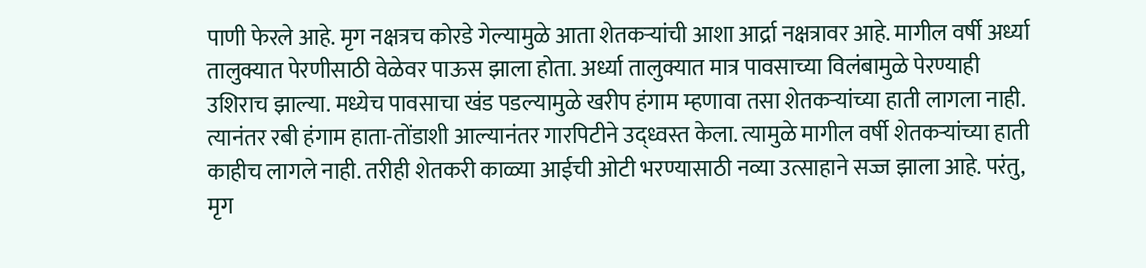पाणी फेरले आहे. मृग नक्षत्रच कोरडे गेल्यामुळे आता शेतकऱ्यांची आशा आर्द्रा नक्षत्रावर आहे. मागील वर्षी अर्ध्या तालुक्यात पेरणीसाठी वेळेवर पाऊस झाला होता. अर्ध्या तालुक्यात मात्र पावसाच्या विलंबामुळे पेरण्याही उशिराच झाल्या. मध्येच पावसाचा खंड पडल्यामुळे खरीप हंगाम म्हणावा तसा शेतकऱ्यांच्या हाती लागला नाही. त्यानंतर रबी हंगाम हाता-तोंडाशी आल्यानंतर गारपिटीने उद्ध्वस्त केला. त्यामुळे मागील वर्षी शेतकऱ्यांच्या हाती काहीच लागले नाही. तरीही शेतकरी काळ्या आईची ओटी भरण्यासाठी नव्या उत्साहाने सज्ज झाला आहे. परंतु, मृग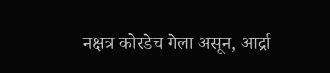नक्षत्र कोरडेच गेला असून, आर्द्रा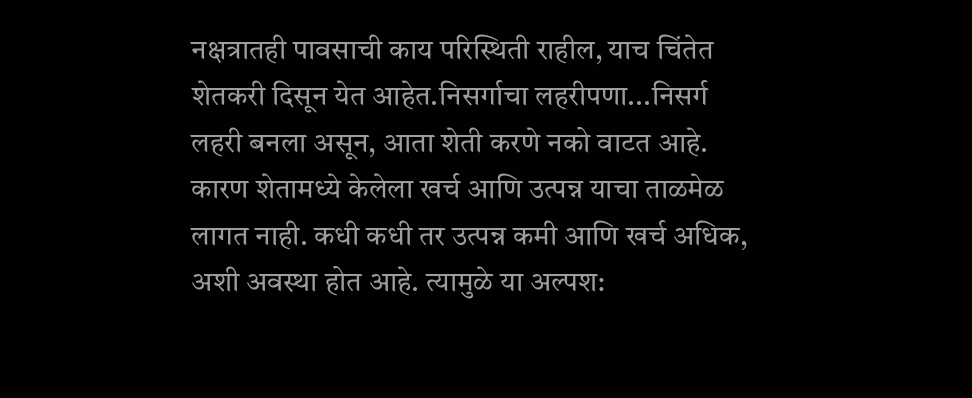नक्षत्रातही पावसाची काय परिस्थिती राहील, याच चिंतेत शेतकरी दिसून येत आहेत.निसर्गाचा लहरीपणा...निसर्ग लहरी बनला असून, आता शेती करणे नको वाटत आहे. कारण शेतामध्ये केलेला खर्च आणि उत्पन्न याचा ताळमेळ लागत नाही. कधी कधी तर उत्पन्न कमी आणि खर्च अधिक, अशी अवस्था होत आहे. त्यामुळे या अल्पश: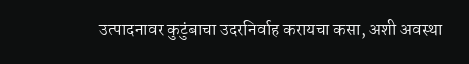उत्पादनावर कुटुंबाचा उदरनिर्वाह करायचा कसा, अशी अवस्था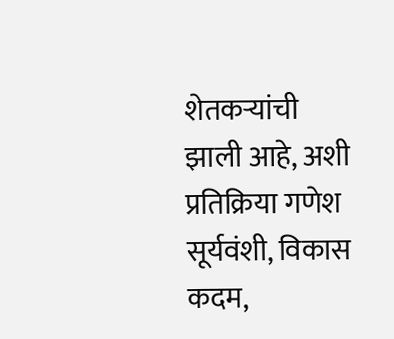शेतकऱ्यांची झाली आहे, अशी प्रतिक्रिया गणेश सूर्यवंशी, विकास कदम,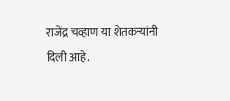राजेंद्र चव्हाण या शेतकऱ्यांनी दिली आहे.